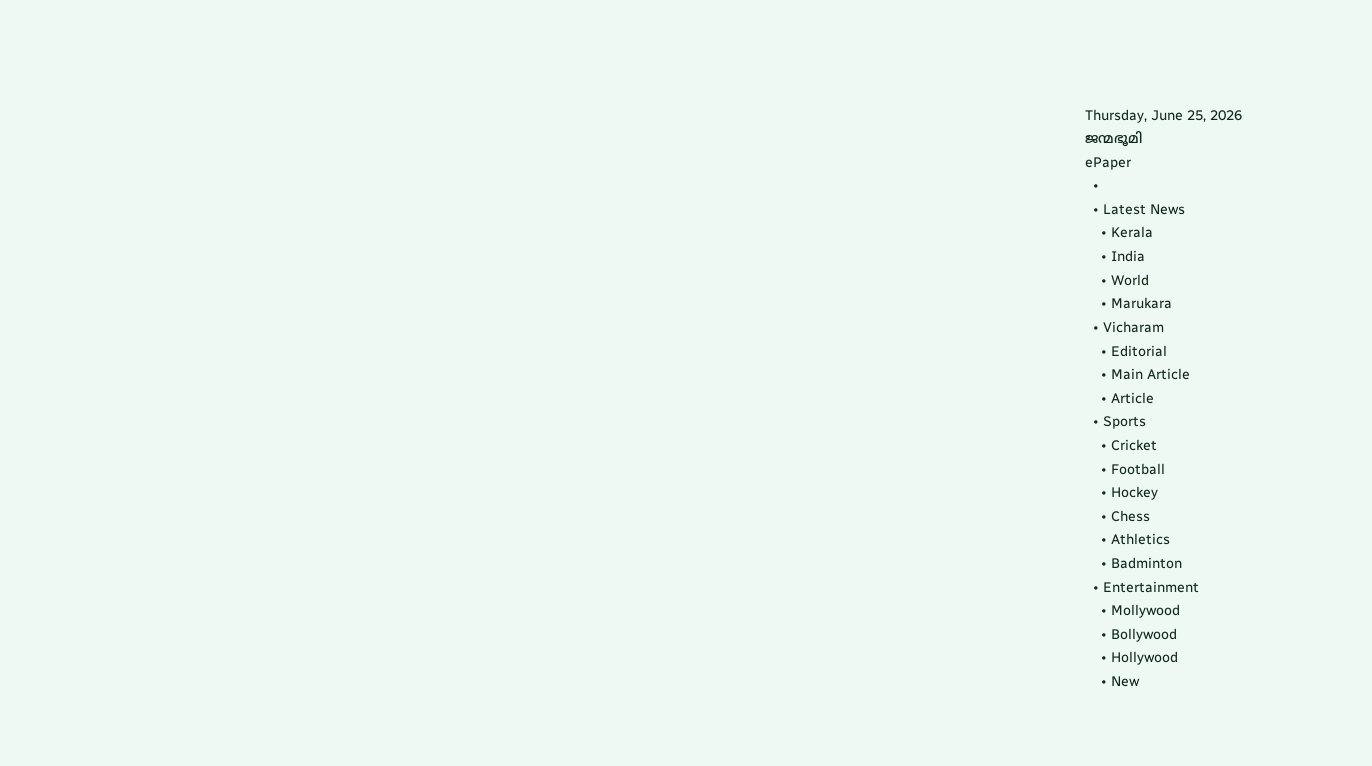Thursday, June 25, 2026
ജന്മഭൂമി
ePaper
  •
  • Latest News
    • Kerala
    • India
    • World
    • Marukara
  • Vicharam
    • Editorial
    • Main Article
    • Article
  • Sports
    • Cricket
    • Football
    • Hockey
    • Chess
    • Athletics
    • Badminton
  • Entertainment
    • Mollywood
    • Bollywood
    • Hollywood
    • New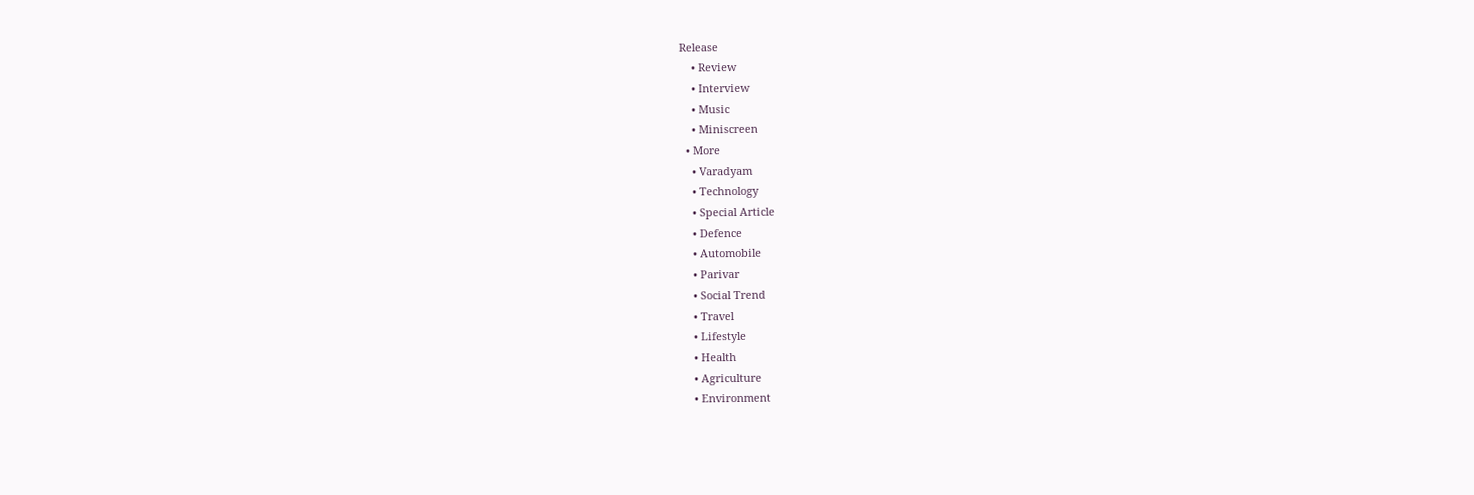Release
    • Review
    • Interview
    • Music
    • Miniscreen
  • More
    • Varadyam
    • Technology
    • Special Article
    • Defence
    • Automobile
    • Parivar
    • Social Trend
    • Travel
    • Lifestyle
    • Health
    • Agriculture
    • Environment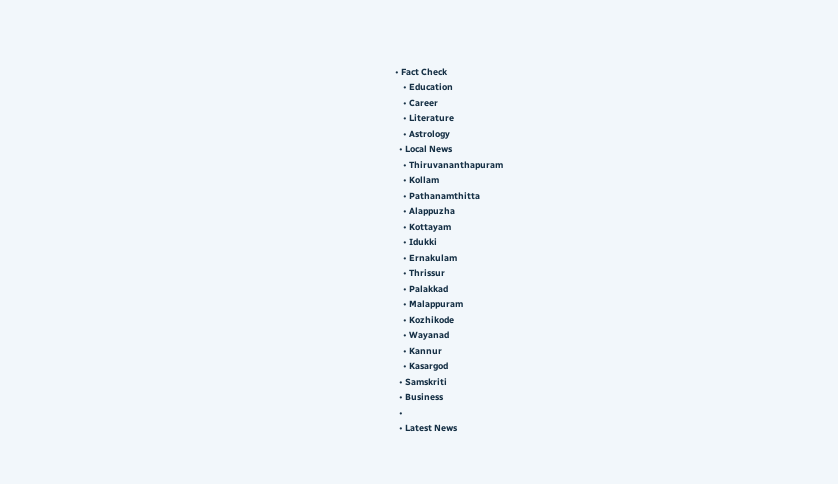• Fact Check
    • Education
    • Career
    • Literature
    • Astrology
  • Local News
    • Thiruvananthapuram
    • Kollam
    • Pathanamthitta
    • Alappuzha
    • Kottayam
    • Idukki
    • Ernakulam
    • Thrissur
    • Palakkad
    • Malappuram
    • Kozhikode
    • Wayanad
    • Kannur
    • Kasargod
  • Samskriti
  • Business
  •
  • Latest News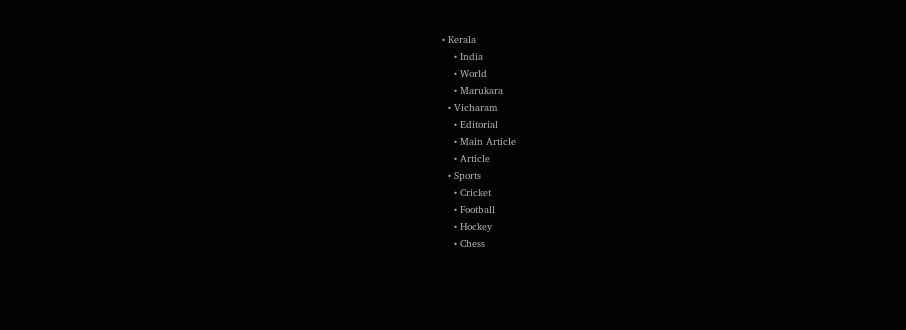• Kerala
    • India
    • World
    • Marukara
  • Vicharam
    • Editorial
    • Main Article
    • Article
  • Sports
    • Cricket
    • Football
    • Hockey
    • Chess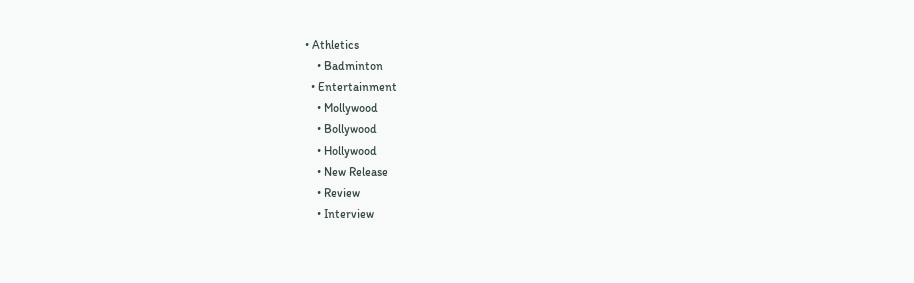• Athletics
    • Badminton
  • Entertainment
    • Mollywood
    • Bollywood
    • Hollywood
    • New Release
    • Review
    • Interview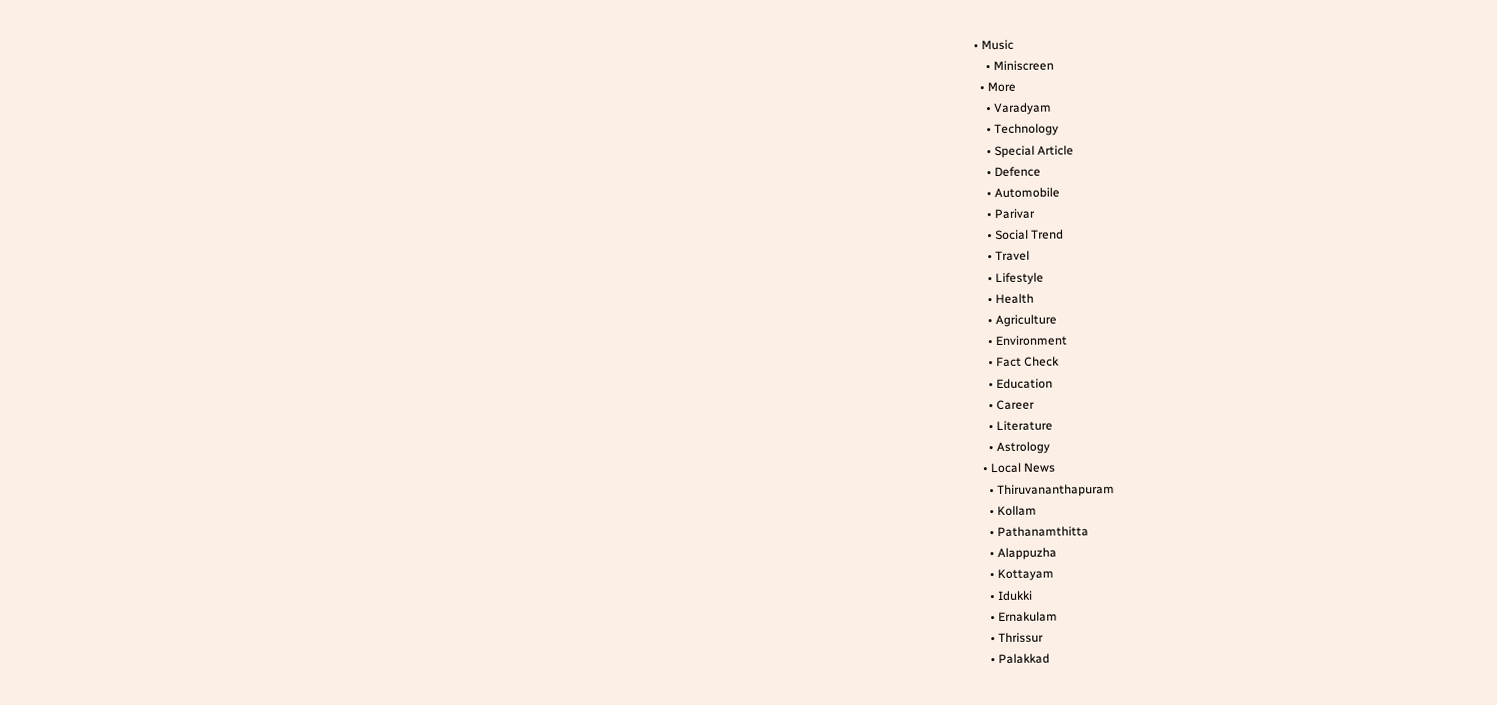• Music
    • Miniscreen
  • More
    • Varadyam
    • Technology
    • Special Article
    • Defence
    • Automobile
    • Parivar
    • Social Trend
    • Travel
    • Lifestyle
    • Health
    • Agriculture
    • Environment
    • Fact Check
    • Education
    • Career
    • Literature
    • Astrology
  • Local News
    • Thiruvananthapuram
    • Kollam
    • Pathanamthitta
    • Alappuzha
    • Kottayam
    • Idukki
    • Ernakulam
    • Thrissur
    • Palakkad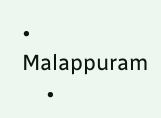• Malappuram
    •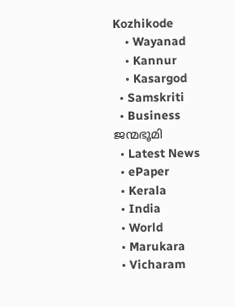Kozhikode
    • Wayanad
    • Kannur
    • Kasargod
  • Samskriti
  • Business
ജന്മഭൂമി
  • Latest News
  • ePaper
  • Kerala
  • India
  • World
  • Marukara
  • Vicharam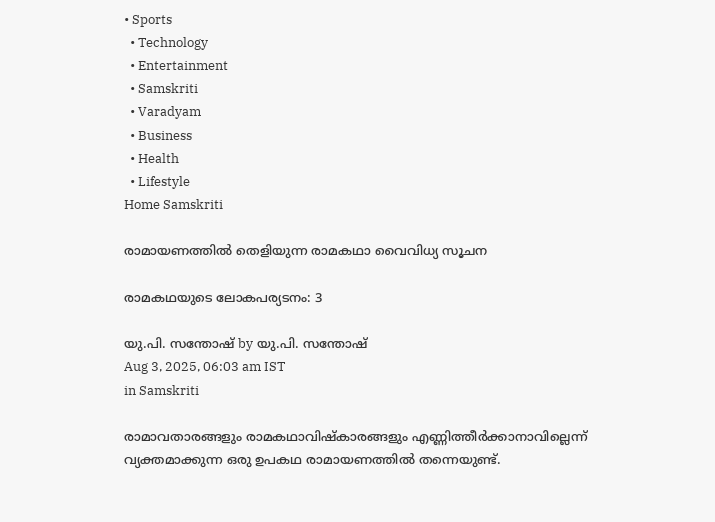• Sports
  • Technology
  • Entertainment
  • Samskriti
  • Varadyam
  • Business
  • Health
  • Lifestyle
Home Samskriti

രാമായണത്തില്‍ തെളിയുന്ന രാമകഥാ വൈവിധ്യ സൂചന

രാമകഥയുടെ ലോകപര്യടനം: 3

യു.പി. സന്തോഷ് by യു.പി. സന്തോഷ്
Aug 3, 2025, 06:03 am IST
in Samskriti

രാമാവതാരങ്ങളും രാമകഥാവിഷ്‌കാരങ്ങളും എണ്ണിത്തീര്‍ക്കാനാവില്ലെന്ന് വ്യക്തമാക്കുന്ന ഒരു ഉപകഥ രാമായണത്തില്‍ തന്നെയുണ്ട്.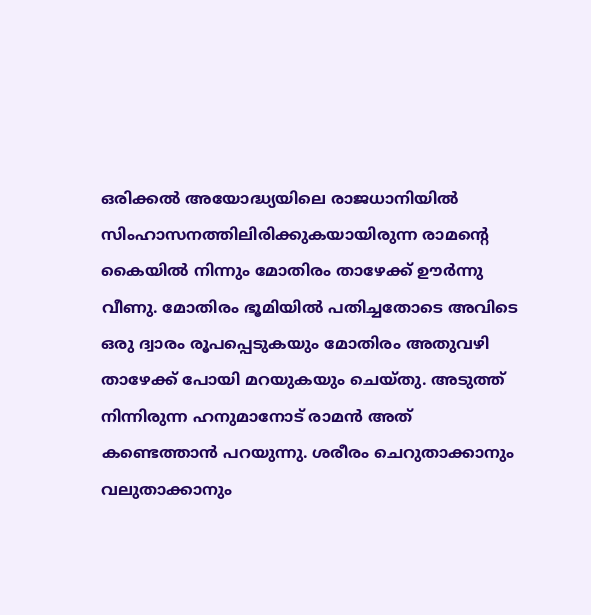ഒരിക്കല്‍ അയോദ്ധ്യയിലെ രാജധാനിയില്‍ സിംഹാസനത്തിലിരിക്കുകയായിരുന്ന രാമന്റെ കൈയില്‍ നിന്നും മോതിരം താഴേക്ക് ഊര്‍ന്നു വീണു. മോതിരം ഭൂമിയില്‍ പതിച്ചതോടെ അവിടെ ഒരു ദ്വാരം രൂപപ്പെടുകയും മോതിരം അതുവഴി താഴേക്ക് പോയി മറയുകയും ചെയ്തു. അടുത്ത് നിന്നിരുന്ന ഹനുമാനോട് രാമന്‍ അത് കണ്ടെത്താന്‍ പറയുന്നു. ശരീരം ചെറുതാക്കാനും വലുതാക്കാനും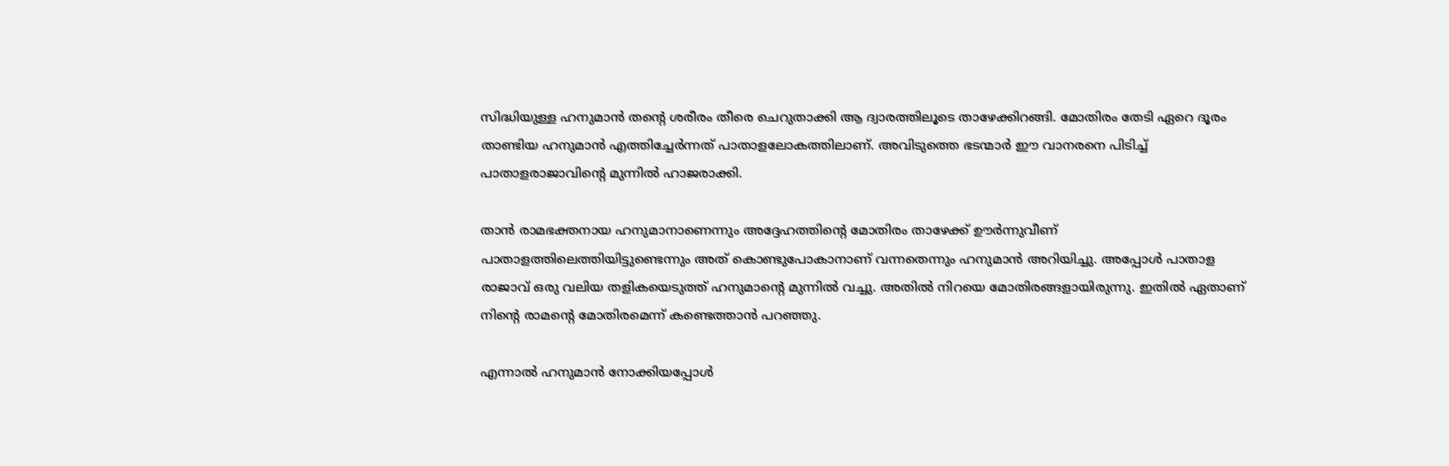സിദ്ധിയുള്ള ഹനുമാന്‍ തന്റെ ശരീരം തീരെ ചെറുതാക്കി ആ ദ്വാരത്തിലൂടെ താഴേക്കിറങ്ങി. മോതിരം തേടി ഏറെ ദൂരം താണ്ടിയ ഹനുമാന്‍ എത്തിച്ചേര്‍ന്നത് പാതാളലോകത്തിലാണ്. അവിടുത്തെ ഭടന്മാര്‍ ഈ വാനരനെ പിടിച്ച് പാതാളരാജാവിന്റെ മുന്നില്‍ ഹാജരാക്കി.

താന്‍ രാമഭക്തനായ ഹനുമാനാണെന്നും അദ്ദേഹത്തിന്റെ മോതിരം താഴേക്ക് ഊര്‍ന്നുവീണ് പാതാളത്തിലെത്തിയിട്ടുണ്ടെന്നും അത് കൊണ്ടുപോകാനാണ് വന്നതെന്നും ഹനുമാന്‍ അറിയിച്ചു. അപ്പോള്‍ പാതാള രാജാവ് ഒരു വലിയ തളികയെടുത്ത് ഹനുമാന്റെ മുന്നില്‍ വച്ചു. അതില്‍ നിറയെ മോതിരങ്ങളായിരുന്നു. ഇതില്‍ ഏതാണ് നിന്റെ രാമന്റെ മോതിരമെന്ന് കണ്ടെത്താന്‍ പറഞ്ഞു.

എന്നാല്‍ ഹനുമാന്‍ നോക്കിയപ്പോള്‍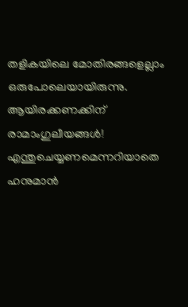തളികയിലെ മോതിരങ്ങളെല്ലാം ഒരുപോലെയായിരുന്നു. ആയിരക്കണക്കിന് രാമാംഗുലീയങ്ങള്‍! എന്തുചെയ്യണമെന്നറിയാതെ ഹനുമാന്‍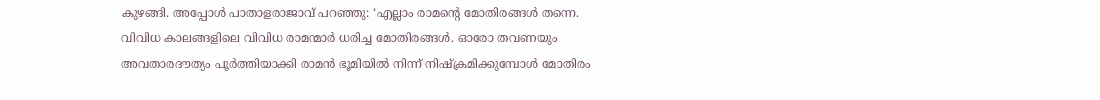കുഴങ്ങി. അപ്പോള്‍ പാതാളരാജാവ് പറഞ്ഞു: ‘എല്ലാം രാമന്റെ മോതിരങ്ങള്‍ തന്നെ. വിവിധ കാലങ്ങളിലെ വിവിധ രാമന്മാര്‍ ധരിച്ച മോതിരങ്ങള്‍. ഓരോ തവണയും അവതാരദൗത്യം പൂര്‍ത്തിയാക്കി രാമന്‍ ഭൂമിയില്‍ നിന്ന് നിഷ്‌ക്രമിക്കുമ്പോള്‍ മോതിരം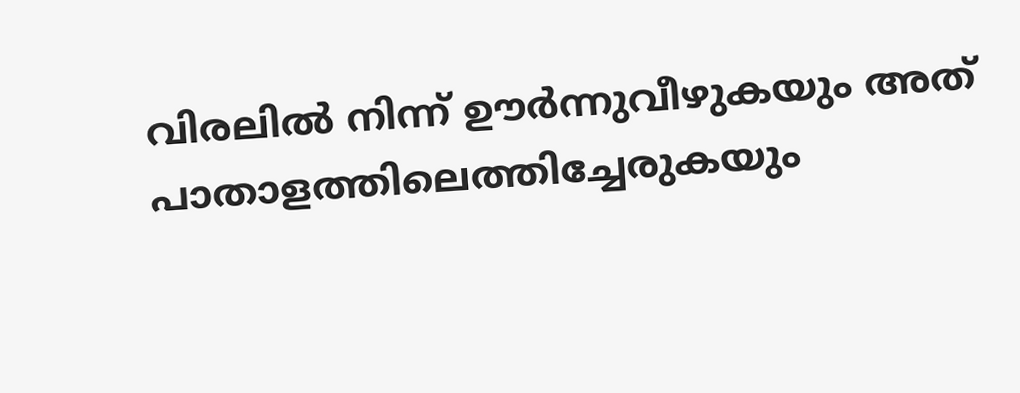വിരലില്‍ നിന്ന് ഊര്‍ന്നുവീഴുകയും അത് പാതാളത്തിലെത്തിച്ചേരുകയും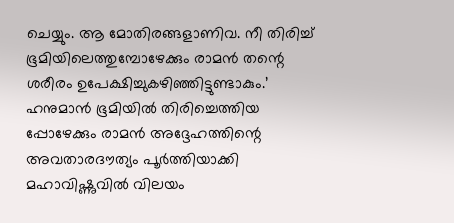ചെയ്യും. ആ മോതിരങ്ങളാണിവ. നീ തിരിച്ച് ഭൂമിയിലെത്തുമ്പോഴേക്കും രാമന്‍ തന്റെ ശരീരം ഉപേക്ഷിച്ചുകഴിഞ്ഞിട്ടുണ്ടാകും.’ ഹനുമാന്‍ ഭൂമിയില്‍ തിരിച്ചെത്തിയ പ്പോഴേക്കും രാമന്‍ അദ്ദേഹത്തിന്റെ അവതാരദൗത്യം പൂര്‍ത്തിയാക്കി മഹാവിഷ്ണുവില്‍ വിലയം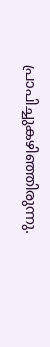പ്രാപിച്ചുകഴിഞ്ഞിരുന്നു.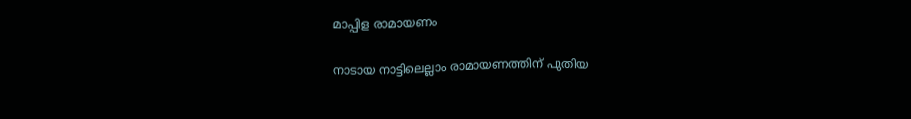മാപ്പിള രാമായണം

നാടായ നാട്ടിലെല്ലാം രാമായണത്തിന് പുതിയ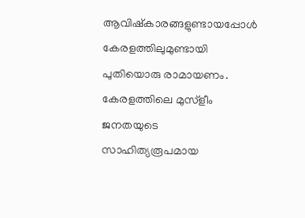ആവിഷ്‌കാരങ്ങളുണ്ടായപ്പോള്‍ കേരളത്തിലുമുണ്ടായി പുതിയൊരു രാമായണം. കേരളത്തിലെ മുസ്‌ളീം ജനതയുടെ സാഹിത്യരൂപമായ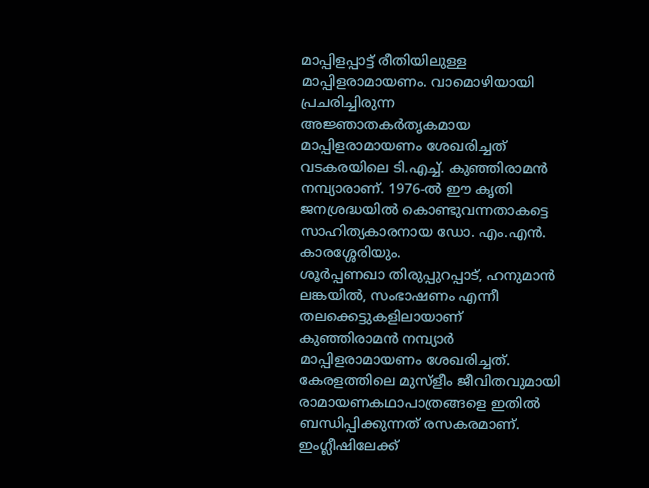മാപ്പിളപ്പാട്ട് രീതിയിലുള്ള  മാപ്പിളരാമായണം. വാമൊഴിയായി പ്രചരിച്ചിരുന്ന അജ്ഞാതകര്‍തൃകമായ മാപ്പിളരാമായണം ശേഖരിച്ചത് വടകരയിലെ ടി.എച്ച്. കുഞ്ഞിരാമന്‍ നമ്പ്യാരാണ്. 1976-ല്‍ ഈ കൃതി ജനശ്രദ്ധയില്‍ കൊണ്ടുവന്നതാകട്ടെ സാഹിത്യകാരനായ ഡോ. എം.എന്‍. കാരശ്ശേരിയും.
ശൂര്‍പ്പണഖാ തിരുപ്പുറപ്പാട്, ഹനുമാന്‍ ലങ്കയില്‍, സംഭാഷണം എന്നീ തലക്കെട്ടുകളിലായാണ് കുഞ്ഞിരാമന്‍ നമ്പ്യാര്‍ മാപ്പിളരാമായണം ശേഖരിച്ചത്. കേരളത്തിലെ മുസ്‌ളീം ജീവിതവുമായി രാമായണകഥാപാത്രങ്ങളെ ഇതില്‍ ബന്ധിപ്പിക്കുന്നത് രസകരമാണ്. ഇംഗ്ലീഷിലേക്ക്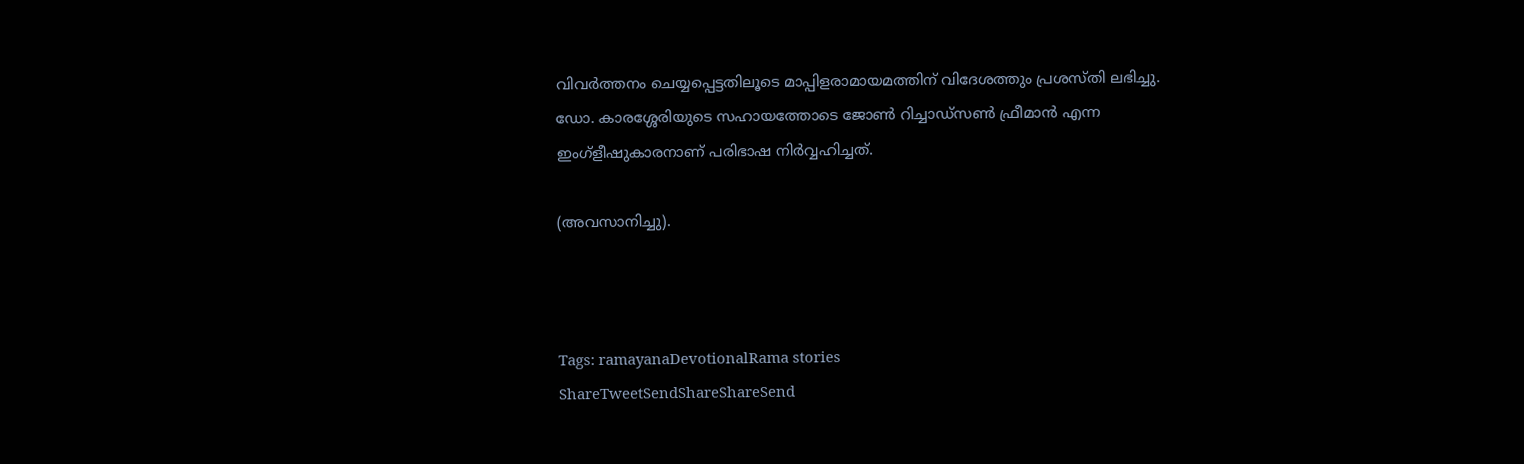വിവര്‍ത്തനം ചെയ്യപ്പെട്ടതിലൂടെ മാപ്പിളരാമായമത്തിന് വിദേശത്തും പ്രശസ്തി ലഭിച്ചു.  ഡോ. കാരശ്ശേരിയുടെ സഹായത്തോടെ ജോണ്‍ റിച്ചാഡ്‌സണ്‍ ഫ്രീമാന്‍ എന്ന ഇംഗ്‌ളീഷുകാരനാണ് പരിഭാഷ നിര്‍വ്വഹിച്ചത്.

(അവസാനിച്ചു).



Tags: ramayanaDevotionalRama stories
ShareTweetSendShareShareSend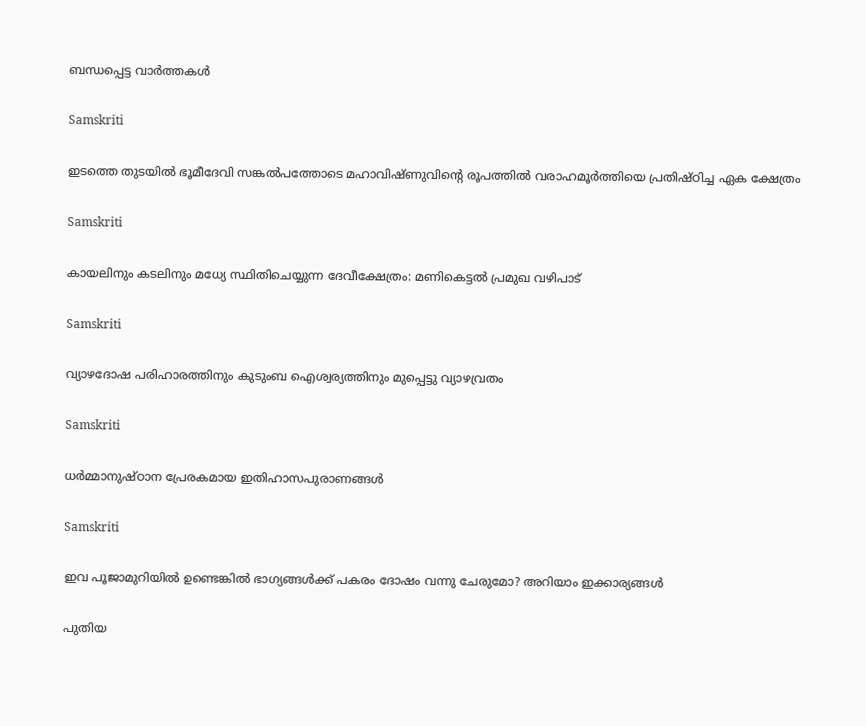ബന്ധപ്പെട്ട വാര്‍ത്തകള്‍

Samskriti

ഇടത്തെ തുടയിൽ ഭൂമീദേവി സങ്കൽപത്തോടെ മഹാവിഷ്ണുവിന്റെ രൂപത്തിൽ വരാഹമൂർത്തിയെ പ്രതിഷ്ഠിച്ച ഏക ക്ഷേത്രം

Samskriti

കായലിനും കടലിനും മധ്യേ സ്ഥിതിചെയ്യുന്ന ദേവീക്ഷേത്രം: മണികെട്ടല്‍ പ്രമുഖ വഴിപാട്

Samskriti

വ്യാഴദോഷ പരിഹാരത്തിനും കുടുംബ ഐശ്വര്യത്തിനും മുപ്പെട്ടു വ്യാഴവ്രതം

Samskriti

ധര്‍മ്മാനുഷ്ഠാന പ്രേരകമായ ഇതിഹാസപുരാണങ്ങള്‍

Samskriti

ഇവ പൂജാമുറിയില്‍ ഉണ്ടെങ്കില്‍ ഭാഗ്യങ്ങള്‍ക്ക്‌ പകരം ദോഷം വന്നു ചേരുമോ? അറിയാം ഇക്കാര്യങ്ങൾ

പുതിയ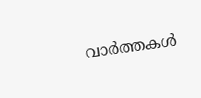വാര്‍ത്തകള്‍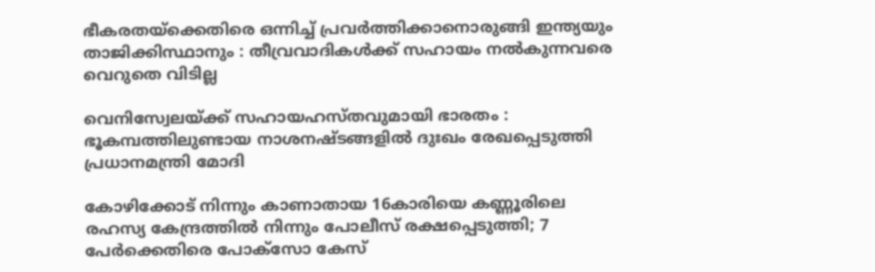ഭീകരതയ്‌ക്കെതിരെ ഒന്നിച്ച് പ്രവർത്തിക്കാനൊരുങ്ങി ഇന്ത്യയും താജിക്കിസ്ഥാനും : തീവ്രവാദികൾക്ക് സഹായം നൽകുന്നവരെ വെറുതെ വിടില്ല

വെനിസ്വേലയ്‌ക്ക് സഹായഹസ്തവുമായി ഭാരതം : ഭൂകമ്പത്തിലുണ്ടായ നാശനഷ്ടങ്ങളിൽ ദുഃഖം രേഖപ്പെടുത്തി പ്രധാനമന്ത്രി മോദി

കോഴിക്കോട് നിന്നും കാണാതായ 16കാരിയെ കണ്ണൂരിലെ രഹസ്യ കേന്ദ്രത്തിൽ നിന്നും പോലീസ് രക്ഷപ്പെടുത്തി; 7 പേർക്കെതിരെ പോക്സോ കേസ്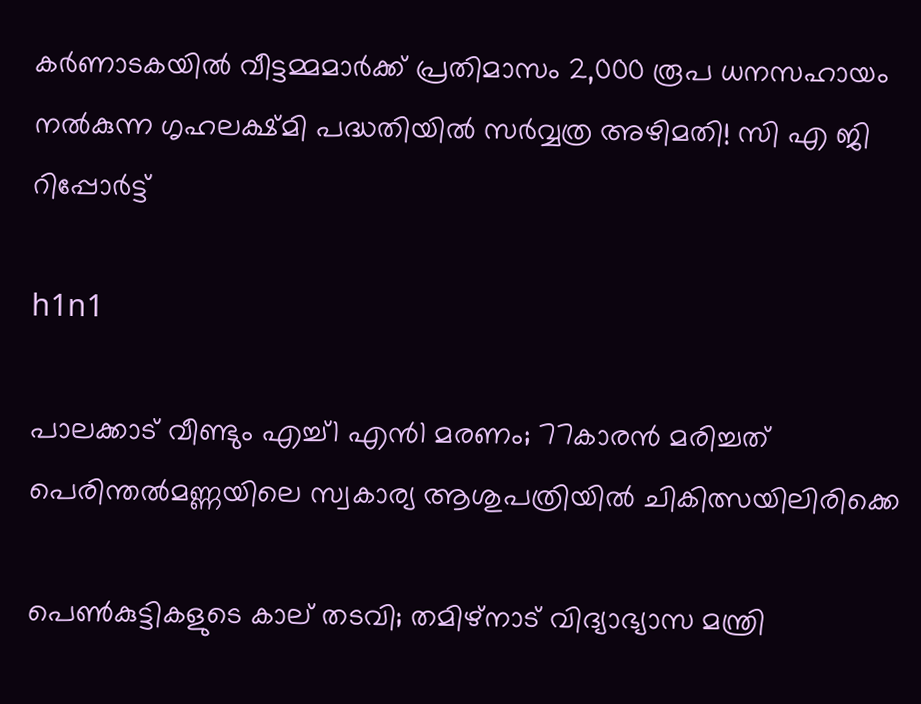കർണാടകയിൽ വീട്ടമ്മമാർക്ക് പ്രതിമാസം 2,000 രൂപ ധനസഹായം നൽകുന്ന ഗൃഹലക്ഷ്മി പദ്ധതിയിൽ സർവ്വത്ര അഴിമതി! സി എ ജി റിപ്പോർട്ട്

h1n1

പാലക്കാട് വീണ്ടും എച്ച്1 എൻ1 മരണം; 77കാരൻ മരിച്ചത് പെരിന്തൽമണ്ണയിലെ സ്വകാര്യ ആശുപത്രിയിൽ ചികിത്സയിലിരിക്കെ

പെണ്‍കുട്ടികളുടെ കാല് തടവി; തമിഴ്‌നാട് വിദ്യാഭ്യാസ മന്ത്രി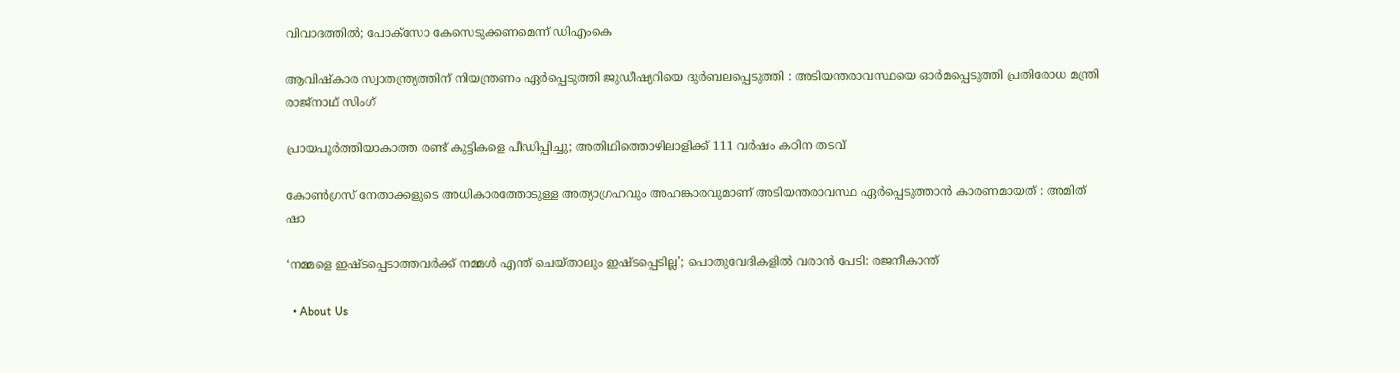വിവാദത്തില്‍; പോക്‌സോ കേസെടുക്കണമെന്ന് ഡിഎംകെ

ആവിഷ്‌കാര സ്വാതന്ത്ര്യത്തിന് നിയന്ത്രണം ഏർപ്പെടുത്തി ജുഡീഷ്യറിയെ ദുർബലപ്പെടുത്തി : അടിയന്തരാവസ്ഥയെ ഓർമപ്പെടുത്തി പ്രതിരോധ മന്ത്രി രാജ്‌നാഥ് സിംഗ്

പ്രായപൂര്‍ത്തിയാകാത്ത രണ്ട് കുട്ടികളെ പീഡിപ്പിച്ചു; അതിഥിത്തൊഴിലാളിക്ക് 111 വര്‍ഷം കഠിന തടവ്

കോൺഗ്രസ് നേതാക്കളുടെ അധികാരത്തോടുള്ള അത്യാഗ്രഹവും അഹങ്കാരവുമാണ് അടിയന്തരാവസ്ഥ ഏർപ്പെടുത്താൻ കാരണമായത് : അമിത് ഷാ

‘നമ്മളെ ഇഷ്ടപ്പെടാത്തവർക്ക് നമ്മൾ എന്ത് ചെയ്താലും ഇഷ്ടപ്പെടില്ല’; പൊതുവേദികളിൽ വരാൻ പേടി: രജനീകാന്ത്

  • About Us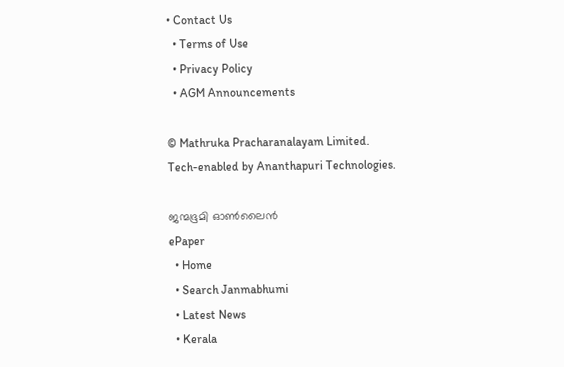• Contact Us
  • Terms of Use
  • Privacy Policy
  • AGM Announcements

© Mathruka Pracharanalayam Limited.
Tech-enabled by Ananthapuri Technologies.

ജന്മഭൂമി ഓണ്‍ലൈന്‍
ePaper
  • Home
  • Search Janmabhumi
  • Latest News
  • Kerala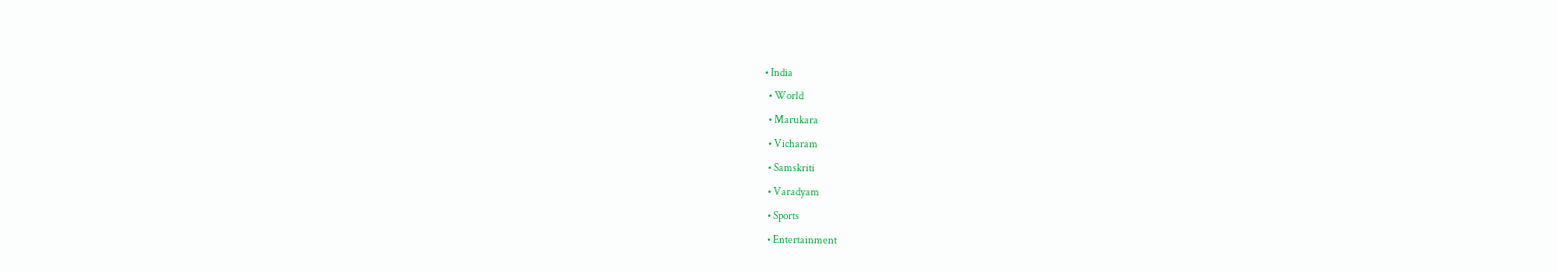• India
  • World
  • Marukara
  • Vicharam
  • Samskriti
  • Varadyam
  • Sports
  • Entertainment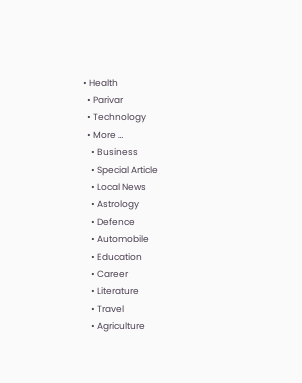• Health
  • Parivar
  • Technology
  • More …
    • Business
    • Special Article
    • Local News
    • Astrology
    • Defence
    • Automobile
    • Education
    • Career
    • Literature
    • Travel
    • Agriculture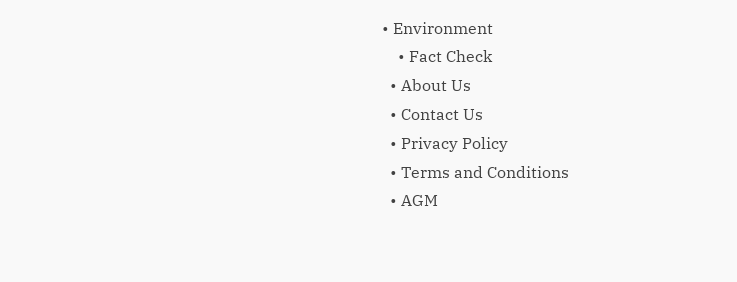• Environment
    • Fact Check
  • About Us
  • Contact Us
  • Privacy Policy
  • Terms and Conditions
  • AGM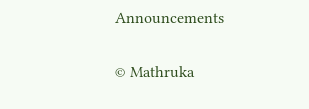Announcements

© Mathruka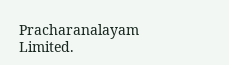Pracharanalayam Limited.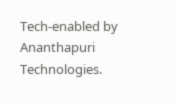Tech-enabled by Ananthapuri Technologies.